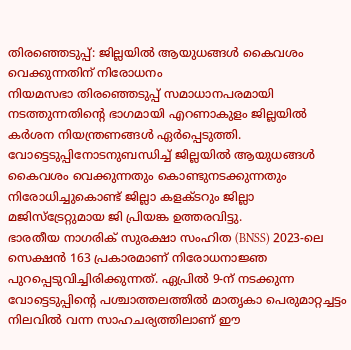തിരഞ്ഞെടുപ്പ്: ജില്ലയിൽ ആയുധങ്ങൾ കൈവശം വെക്കുന്നതിന് നിരോധനം
നിയമസഭാ തിരഞ്ഞെടുപ്പ് സമാധാനപരമായി നടത്തുന്നതിൻ്റെ ഭാഗമായി എറണാകുളം ജില്ലയിൽ കർശന നിയന്ത്രണങ്ങൾ ഏർപ്പെടുത്തി.
വോട്ടെടുപ്പിനോടനുബന്ധിച്ച് ജില്ലയിൽ ആയുധങ്ങൾ കൈവശം വെക്കുന്നതും കൊണ്ടുനടക്കുന്നതും നിരോധിച്ചുകൊണ്ട് ജില്ലാ കളക്ടറും ജില്ലാ മജിസ്ട്രേറ്റുമായ ജി പ്രിയങ്ക ഉത്തരവിട്ടു.
ഭാരതീയ നാഗരിക് സുരക്ഷാ സംഹിത (BNSS) 2023-ലെ സെക്ഷൻ 163 പ്രകാരമാണ് നിരോധനാജ്ഞ പുറപ്പെടുവിച്ചിരിക്കുന്നത്. ഏപ്രിൽ 9-ന് നടക്കുന്ന വോട്ടെടുപ്പിന്റെ പശ്ചാത്തലത്തിൽ മാതൃകാ പെരുമാറ്റച്ചട്ടം നിലവിൽ വന്ന സാഹചര്യത്തിലാണ് ഈ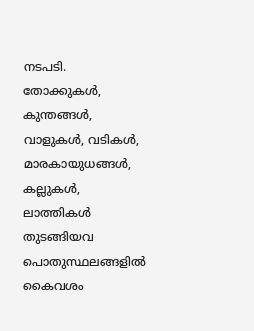നടപടി.
തോക്കുകൾ, കുന്തങ്ങൾ, വാളുകൾ, വടികൾ, മാരകായുധങ്ങൾ, കല്ലുകൾ, ലാത്തികൾ തുടങ്ങിയവ പൊതുസ്ഥലങ്ങളിൽ കൈവശം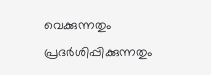വെക്കുന്നതും പ്രദർശിപ്പിക്കുന്നതും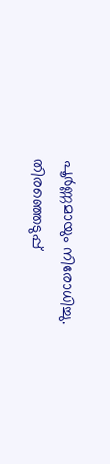പൂർണ്ണമായും നിരോധിച്ചു.
തിരഞ്ഞെടുപ്പ്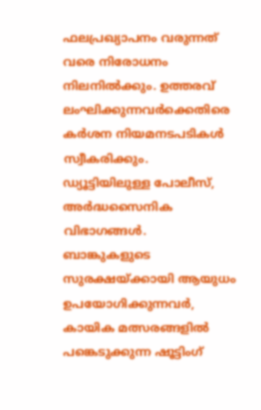ഫലപ്രഖ്യാപനം വരുന്നത് വരെ നിരോധനം നിലനിൽക്കും. ഉത്തരവ് ലംഘിക്കുന്നവർക്കെതിരെ കർശന നിയമനടപടികൾ സ്വീകരിക്കും.
ഡ്യൂട്ടിയിലുള്ള പോലീസ്, അർദ്ധസൈനിക വിഭാഗങ്ങൾ.
ബാങ്കുകളുടെ സുരക്ഷയ്ക്കായി ആയുധം ഉപയോഗിക്കുന്നവർ,
കായിക മത്സരങ്ങളിൽ പങ്കെടുക്കുന്ന ഷൂട്ടിംഗ്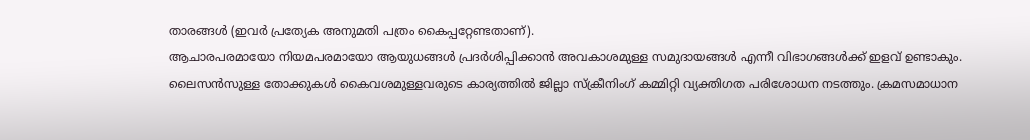താരങ്ങൾ (ഇവർ പ്രത്യേക അനുമതി പത്രം കൈപ്പറ്റേണ്ടതാണ്).
ആചാരപരമായോ നിയമപരമായോ ആയുധങ്ങൾ പ്രദർശിപ്പിക്കാൻ അവകാശമുള്ള സമുദായങ്ങൾ എന്നീ വിഭാഗങ്ങൾക്ക് ഇളവ് ഉണ്ടാകും.
ലൈസൻസുള്ള തോക്കുകൾ കൈവശമുള്ളവരുടെ കാര്യത്തിൽ ജില്ലാ സ്ക്രീനിംഗ് കമ്മിറ്റി വ്യക്തിഗത പരിശോധന നടത്തും. ക്രമസമാധാന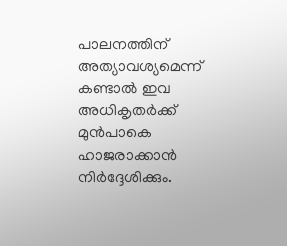പാലനത്തിന് അത്യാവശ്യമെന്ന് കണ്ടാൽ ഇവ അധികൃതർക്ക് മുൻപാകെ ഹാജരാക്കാൻ നിർദ്ദേശിക്കും.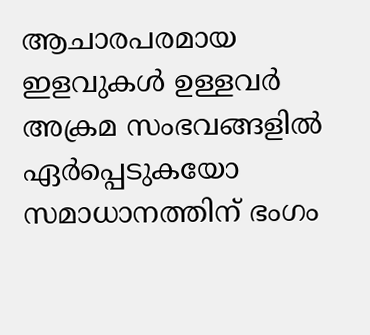ആചാരപരമായ ഇളവുകൾ ഉള്ളവർ അക്രമ സംഭവങ്ങളിൽ ഏർപ്പെടുകയോ സമാധാനത്തിന് ഭംഗം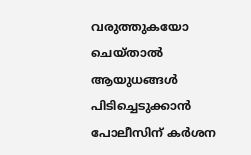വരുത്തുകയോ ചെയ്താൽ ആയുധങ്ങൾ പിടിച്ചെടുക്കാൻ പോലീസിന് കർശന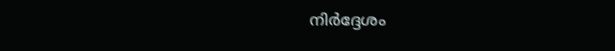നിർദ്ദേശം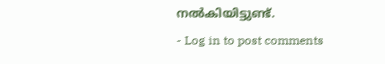നൽകിയിട്ടുണ്ട്.
- Log in to post comments